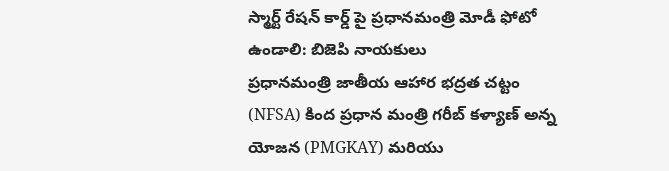స్మార్ట్ రేషన్ కార్డ్ పై ప్రధానమంత్రి మోడీ ఫోటో ఉండాలి: బిజెపి నాయకులు
ప్రధానమంత్రి జాతీయ ఆహార భద్రత చట్టం (NFSA) కింద ప్రధాన మంత్రి గరీబ్ కళ్యాణ్ అన్న యోజన (PMGKAY) మరియు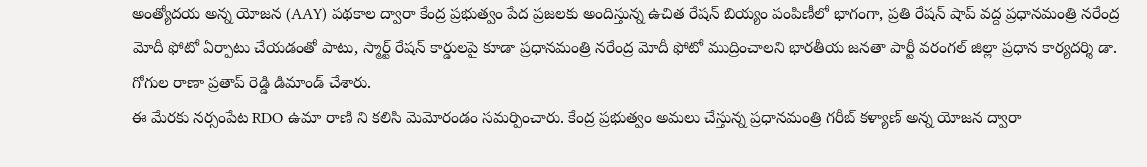అంత్యోదయ అన్న యోజన (AAY) పథకాల ద్వారా కేంద్ర ప్రభుత్వం పేద ప్రజలకు అందిస్తున్న ఉచిత రేషన్ బియ్యం పంపిణీలో భాగంగా, ప్రతి రేషన్ షాప్ వద్ద ప్రధానమంత్రి నరేంద్ర మోదీ ఫోటో ఏర్పాటు చేయడంతో పాటు, స్మార్ట్ రేషన్ కార్డులపై కూడా ప్రధానమంత్రి నరేంద్ర మోదీ ఫోటో ముద్రించాలని భారతీయ జనతా పార్టీ వరంగల్ జిల్లా ప్రధాన కార్యదర్శి డా. గోగుల రాణా ప్రతాప్ రెడ్డి డిమాండ్ చేశారు.
ఈ మేరకు నర్సంపేట RDO ఉమా రాణి ని కలిసి మెమోరండం సమర్పించారు. కేంద్ర ప్రభుత్వం అమలు చేస్తున్న ప్రధానమంత్రి గరీబ్ కళ్యాణ్ అన్న యోజన ద్వారా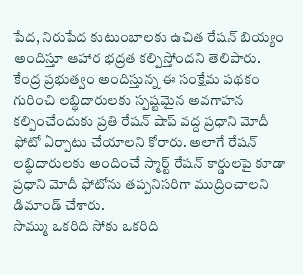పేద, నిరుపేద కుటుంబాలకు ఉచిత రేషన్ బియ్యం అందిస్తూ ఆహార భద్రత కల్పిస్తోందని తెలిపారు.
కేంద్ర ప్రభుత్వం అందిస్తున్న ఈ సంక్షేమ పథకం గురించి లబ్ధిదారులకు స్పష్టమైన అవగాహన కల్పించేందుకు ప్రతి రేషన్ షాప్ వద్ద ప్రధాని మోదీ ఫోటో ఏర్పాటు చేయాలని కోరారు. అలాగే రేషన్ లబ్ధిదారులకు అందించే స్మార్ట్ రేషన్ కార్డులపై కూడా ప్రధాని మోదీ ఫోటోను తప్పనిసరిగా ముద్రించాలని డిమాండ్ చేశారు.
సొమ్ము ఒకరిది సోకు ఒకరిది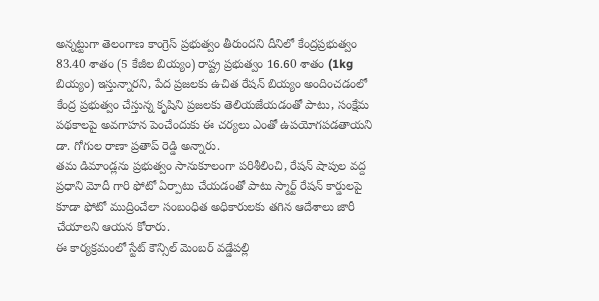అన్నట్టుగా తెలంగాణ కాంగ్రెస్ ప్రభుత్వం తీరుందని దీనిలో కేంద్రప్రభుత్వం 83.40 శాతం (5 కేజీల బియ్యం) రాష్ట్ర ప్రభుత్వం 16.60 శాతం (1kg బియ్యం) ఇస్తున్నారని, పేద ప్రజలకు ఉచిత రేషన్ బియ్యం అందించడంలో కేంద్ర ప్రభుత్వం చేస్తున్న కృషిని ప్రజలకు తెలియజేయడంతో పాటు, సంక్షేమ పథకాలపై అవగాహన పెంచేందుకు ఈ చర్యలు ఎంతో ఉపయోగపడతాయని డా. గోగుల రాణా ప్రతాప్ రెడ్డి అన్నారు.
తమ డిమాండ్లను ప్రభుత్వం సానుకూలంగా పరిశీలించి, రేషన్ షాపుల వద్ద ప్రధాని మోదీ గారి ఫోటో ఏర్పాటు చేయడంతో పాటు స్మార్ట్ రేషన్ కార్డులపై కూడా ఫోటో ముద్రించేలా సంబంధిత అధికారులకు తగిన ఆదేశాలు జారీ చేయాలని ఆయన కోరారు.
ఈ కార్యక్రమంలో స్టేట్ కౌన్సిల్ మెంబర్ వడ్డేపల్లి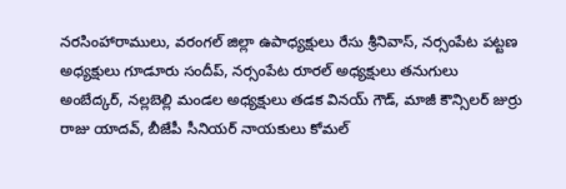నరసింహారాములు, వరంగల్ జిల్లా ఉపాధ్యక్షులు రేసు శ్రీనివాస్, నర్సంపేట పట్టణ అధ్యక్షులు గూడూరు సందీప్, నర్సంపేట రూరల్ అధ్యక్షులు తనుగులు అంబేద్కర్, నల్లబెల్లి మండల అధ్యక్షులు తడక వినయ్ గౌడ్, మాజీ కౌన్సిలర్ జుర్రు రాజు యాదవ్, బీజేపీ సీనియర్ నాయకులు కోమల్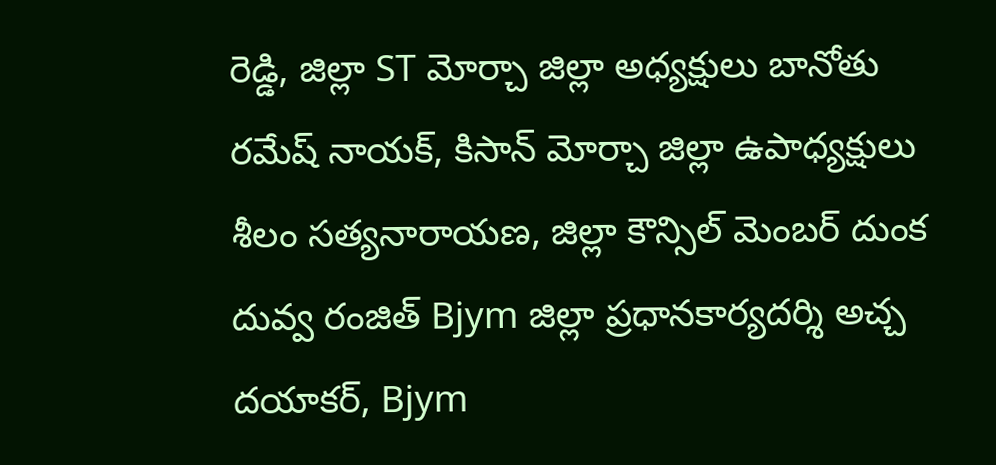రెడ్డి, జిల్లా ST మోర్చా జిల్లా అధ్యక్షులు బానోతు రమేష్ నాయక్, కిసాన్ మోర్చా జిల్లా ఉపాధ్యక్షులు శీలం సత్యనారాయణ, జిల్లా కౌన్సిల్ మెంబర్ దుంక దువ్వ రంజిత్ Bjym జిల్లా ప్రధానకార్యదర్శి అచ్చ దయాకర్, Bjym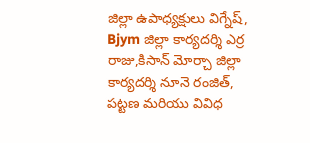జిల్లా ఉపాధ్యక్షులు విగ్నేష్, Bjym జిల్లా కార్యదర్శి ఎర్ర రాజు,కిసాన్ మోర్చా జిల్లా కార్యదర్శి నూనె రంజిత్, పట్టణ మరియు వివిధ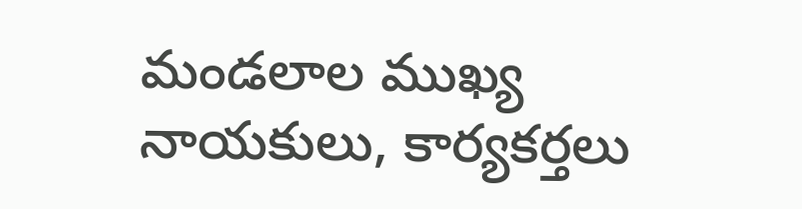మండలాల ముఖ్య నాయకులు, కార్యకర్తలు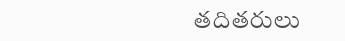తదితరులు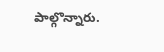పాల్గొన్నారు.